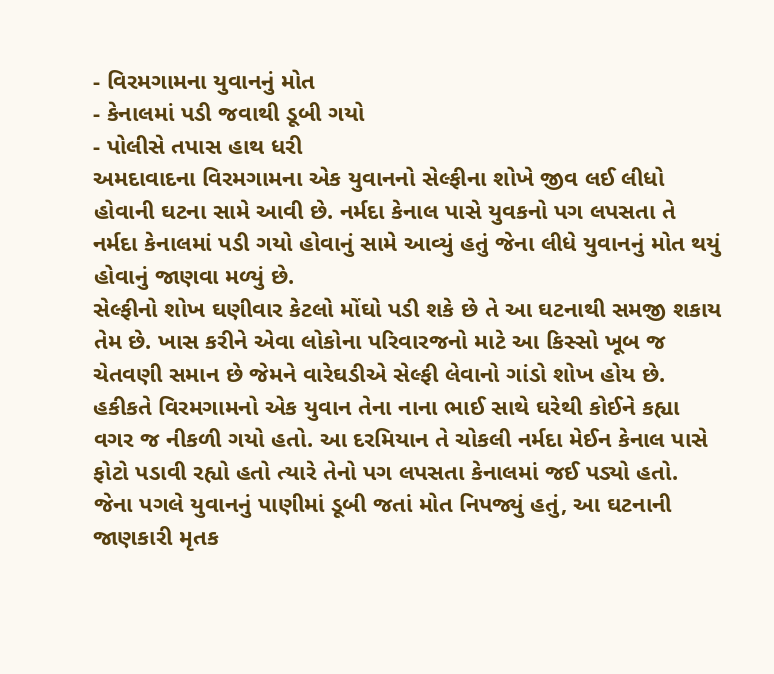- વિરમગામના યુવાનનું મોત
- કેનાલમાં પડી જવાથી ડૂબી ગયો
- પોલીસે તપાસ હાથ ધરી
અમદાવાદના વિરમગામના એક યુવાનનો સેલ્ફીના શોખે જીવ લઈ લીધો હોવાની ઘટના સામે આવી છે. નર્મદા કેનાલ પાસે યુવકનો પગ લપસતા તે નર્મદા કેનાલમાં પડી ગયો હોવાનું સામે આવ્યું હતું જેના લીધે યુવાનનું મોત થયું હોવાનું જાણવા મળ્યું છે.
સેલ્ફીનો શોખ ઘણીવાર કેટલો મોંઘો પડી શકે છે તે આ ઘટનાથી સમજી શકાય તેમ છે. ખાસ કરીને એવા લોકોના પરિવારજનો માટે આ કિસ્સો ખૂબ જ ચેતવણી સમાન છે જેમને વારેઘડીએ સેલ્ફી લેવાનો ગાંડો શોખ હોય છે. હકીકતે વિરમગામનો એક યુવાન તેના નાના ભાઈ સાથે ઘરેથી કોઈને કહ્યા વગર જ નીકળી ગયો હતો. આ દરમિયાન તે ચોકલી નર્મદા મેઈન કેનાલ પાસે ફોટો પડાવી રહ્યો હતો ત્યારે તેનો પગ લપસતા કેનાલમાં જઈ પડ્યો હતો. જેના પગલે યુવાનનું પાણીમાં ડૂબી જતાં મોત નિપજ્યું હતું, આ ઘટનાની જાણકારી મૃતક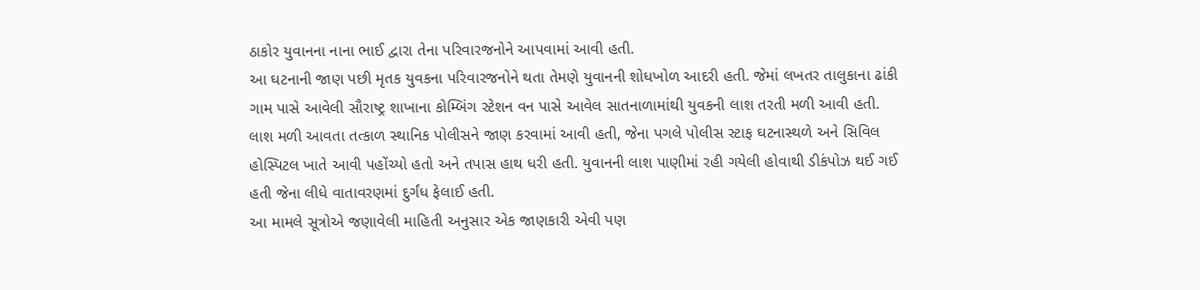ઠાકોર યુવાનના નાના ભાઈ દ્વારા તેના પરિવારજનોને આપવામાં આવી હતી.
આ ઘટનાની જાણ પછી મૃતક યુવકના પરિવારજનોને થતા તેમણે યુવાનની શોધખોળ આદરી હતી. જેમાં લખતર તાલુકાના ઢાંકી ગામ પાસે આવેલી સૌરાષ્ટ્ર શાખાના કોમ્બિંગ સ્ટેશન વન પાસે આવેલ સાતનાળામાંથી યુવકની લાશ તરતી મળી આવી હતી. લાશ મળી આવતા તત્કાળ સ્થાનિક પોલીસને જાણ કરવામાં આવી હતી, જેના પગલે પોલીસ સ્ટાફ ઘટનાસ્થળે અને સિવિલ હોસ્પિટલ ખાતે આવી પહોંચ્યો હતો અને તપાસ હાથ ધરી હતી. યુવાનની લાશ પાણીમાં રહી ગયેલી હોવાથી ડીકંપોઝ થઈ ગઈ હતી જેના લીધે વાતાવરણમાં દુર્ગંધ ફેલાઈ હતી.
આ મામલે સૂત્રોએ જણાવેલી માહિતી અનુસાર એક જાણકારી એવી પણ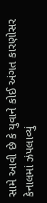સામે આવી છે કે યુવાને કોઈ અંગત કારણોસર કેનાલમાં ઝંપલાવ્યું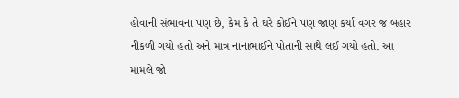હોવાની સંભાવના પણ છે, કેમ કે તે ઘરે કોઈને પણ જાણ કર્યા વગર જ બહાર નીકળી ગયો હતો અને માત્ર નાનાભાઈને પોતાની સાથે લઈ ગયો હતો. આ મામલે જો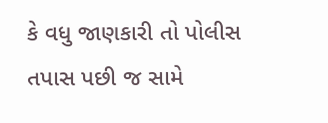કે વધુ જાણકારી તો પોલીસ તપાસ પછી જ સામે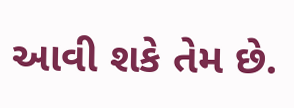આવી શકે તેમ છે.